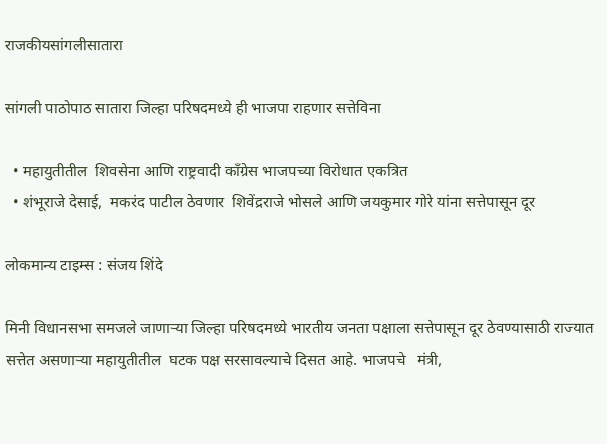राजकीयसांगलीसातारा

सांगली पाठोपाठ सातारा जिल्हा परिषदमध्ये ही भाजपा राहणार सत्तेविना

  • महायुतीतील  शिवसेना आणि राष्ट्रवादी काँग्रेस भाजपच्या विरोधात एकत्रित
  • शंभूराजे देसाई,  मकरंद पाटील ठेवणार  शिवेंद्रराजे भोसले आणि जयकुमार गोरे यांना सत्तेपासून दूर

लोकमान्य टाइम्स : संजय शिंदे

मिनी विधानसभा समजले जाणाऱ्या जिल्हा परिषदमध्ये भारतीय जनता पक्षाला सत्तेपासून दूर ठेवण्यासाठी राज्यात सत्तेत असणाऱ्या महायुतीतील  घटक पक्ष सरसावल्याचे दिसत आहे. भाजपचे   मंत्री,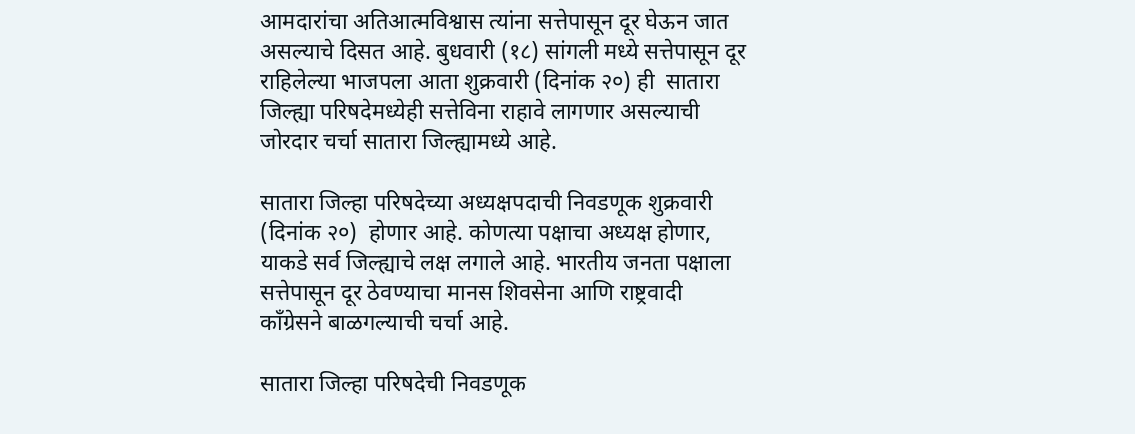आमदारांचा अतिआत्मविश्वास त्यांना सत्तेपासून दूर घेऊन जात असल्याचे दिसत आहे. बुधवारी (१८) सांगली मध्ये सत्तेपासून दूर राहिलेल्या भाजपला आता शुक्रवारी (दिनांक २०) ही  सातारा जिल्ह्या परिषदेमध्येही सत्तेविना राहावे लागणार असल्याची जोरदार चर्चा सातारा जिल्ह्यामध्ये आहे.

सातारा जिल्हा परिषदेच्या अध्यक्षपदाची निवडणूक शुक्रवारी (दिनांक २०)  होणार आहे. कोणत्या पक्षाचा अध्यक्ष होणार, याकडे सर्व जिल्ह्याचे लक्ष लगाले आहे. भारतीय जनता पक्षाला सत्तेपासून दूर ठेवण्याचा मानस शिवसेना आणि राष्ट्रवादी काँग्रेसने बाळगल्याची चर्चा आहे.

सातारा जिल्हा परिषदेची निवडणूक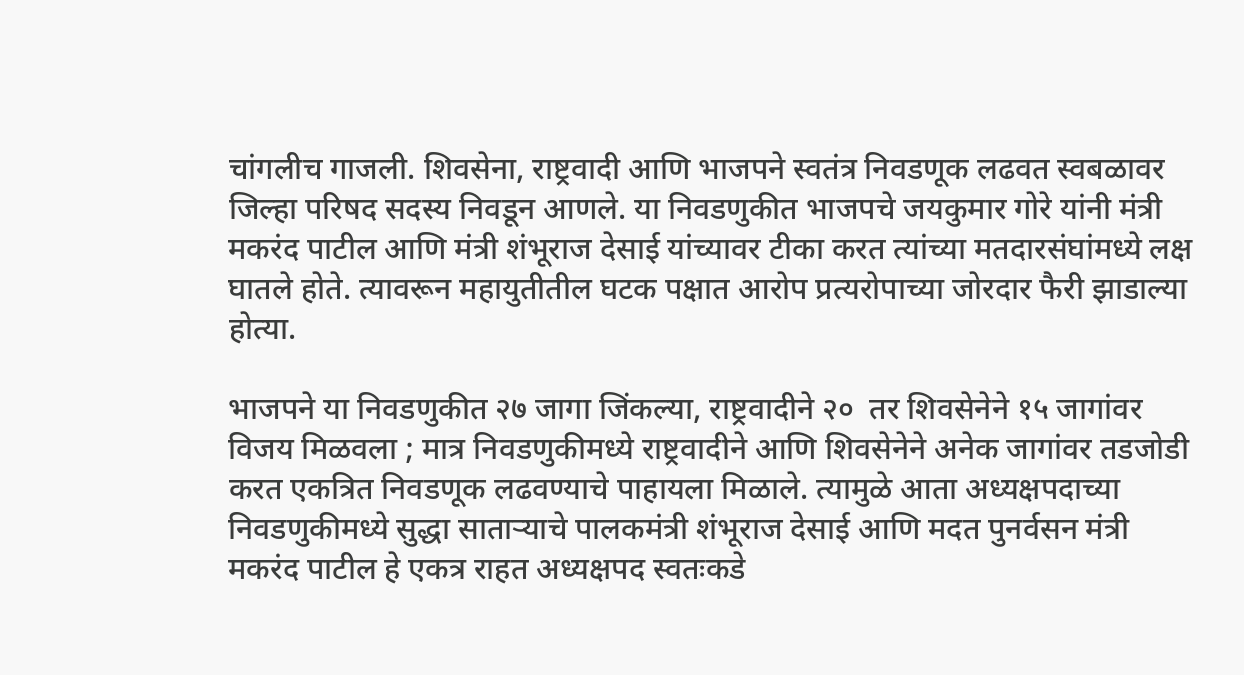चांगलीच गाजली. शिवसेना, राष्ट्रवादी आणि भाजपने स्वतंत्र निवडणूक लढवत स्वबळावर जिल्हा परिषद सदस्य निवडून आणले. या निवडणुकीत भाजपचे जयकुमार गोरे यांनी मंत्री मकरंद पाटील आणि मंत्री शंभूराज देसाई यांच्यावर टीका करत त्यांच्या मतदारसंघांमध्ये लक्ष घातले होते. त्यावरून महायुतीतील घटक पक्षात आरोप प्रत्यरोपाच्या जोरदार फैरी झाडाल्या होत्या.

भाजपने या निवडणुकीत २७ जागा जिंकल्या, राष्ट्रवादीने २०  तर शिवसेनेने १५ जागांवर विजय मिळवला ; मात्र निवडणुकीमध्ये राष्ट्रवादीने आणि शिवसेनेने अनेक जागांवर तडजोडी करत एकत्रित निवडणूक लढवण्याचे पाहायला मिळाले. त्यामुळे आता अध्यक्षपदाच्या निवडणुकीमध्ये सुद्धा साताऱ्याचे पालकमंत्री शंभूराज देसाई आणि मदत पुनर्वसन मंत्री मकरंद पाटील हे एकत्र राहत अध्यक्षपद स्वतःकडे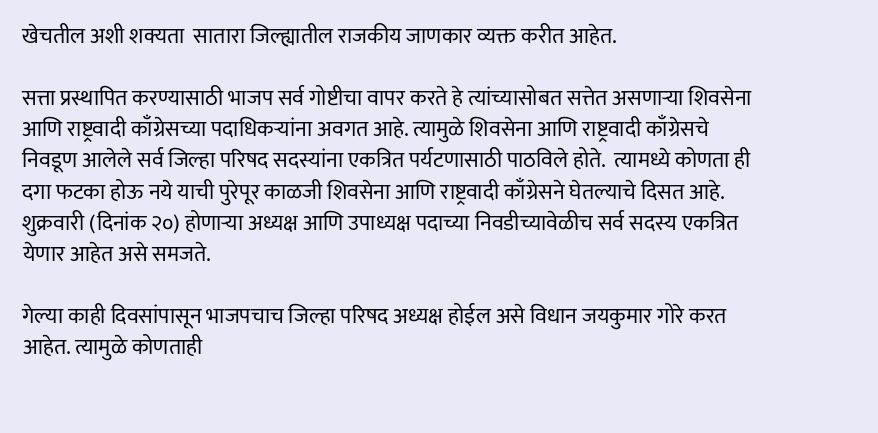खेचतील अशी शक्यता  सातारा जिल्ह्यातील राजकीय जाणकार व्यक्त करीत आहेत.

सत्ता प्रस्थापित करण्यासाठी भाजप सर्व गोष्टीचा वापर करते हे त्यांच्यासोबत सत्तेत असणाऱ्या शिवसेना आणि राष्ट्रवादी काँग्रेसच्या पदाधिकऱ्यांना अवगत आहे. त्यामुळे शिवसेना आणि राष्ट्रवादी काँग्रेसचे  निवडूण आलेले सर्व जिल्हा परिषद सदस्यांना एकत्रित पर्यटणासाठी पाठविले होते.  त्यामध्ये कोणता ही  दगा फटका होऊ नये याची पुरेपूर काळजी शिवसेना आणि राष्ट्रवादी काँग्रेसने घेतल्याचे दिसत आहे. शुक्रवारी (दिनांक २०) होणाऱ्या अध्यक्ष आणि उपाध्यक्ष पदाच्या निवडीच्यावेळीच सर्व सदस्य एकत्रित येणार आहेत असे समजते.

गेल्या काही दिवसांपासून भाजपचाच जिल्हा परिषद अध्यक्ष होईल असे विधान जयकुमार गोरे करत आहेत. त्यामुळे कोणताही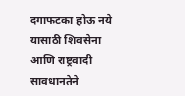दगाफटका होऊ नये यासाठी शिवसेना आणि राष्ट्रवादी सावधानतेने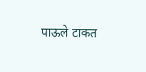पाऊले टाकत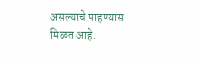असल्याचे पाहण्यास मिळत आहे.